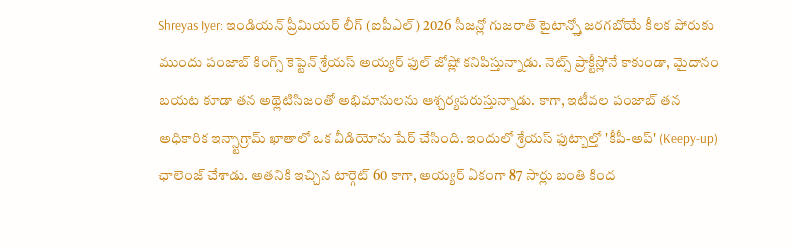Shreyas Iyer: ఇండియన్ ప్రీమియర్ లీగ్ (ఐపీఎల్) 2026 సీజన్లో గుజరాత్ టైటాన్స్తో జరగబోయే కీలక పోరుకు ముందు పంజాబ్ కింగ్స్ కెప్టెన్ శ్రేయస్ అయ్యర్ ఫుల్ జోష్లో కనిపిస్తున్నాడు. నెట్స్ ప్రాక్టీస్లోనే కాకుండా, మైదానం బయట కూడా తన అథ్లెటిసిజంతో అభిమానులను ఆశ్చర్యపరుస్తున్నాడు. కాగా, ఇటీవల పంజాబ్ తన అధికారిక ఇన్స్టాగ్రామ్ ఖాతాలో ఒక వీడియోను షేర్ చేసింది. ఇందులో శ్రేయస్ ఫుట్బాల్తో 'కీపీ-అప్' (Keepy-up) ఛాలెంజ్ చేశాడు. అతనికి ఇచ్చిన టార్గెట్ 60 కాగా, అయ్యర్ ఏకంగా 87 సార్లు బంతి కింద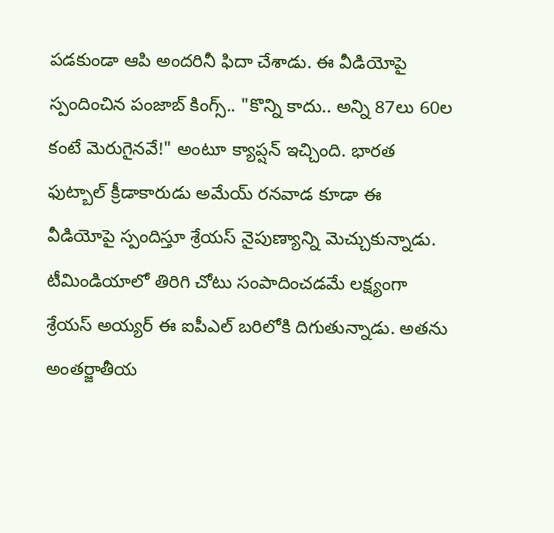పడకుండా ఆపి అందరినీ ఫిదా చేశాడు. ఈ వీడియోపై స్పందించిన పంజాబ్ కింగ్స్.. "కొన్ని కాదు.. అన్ని 87లు 60ల కంటే మెరుగైనవే!" అంటూ క్యాప్షన్ ఇచ్చింది. భారత ఫుట్బాల్ క్రీడాకారుడు అమేయ్ రనవాడ కూడా ఈ వీడియోపై స్పందిస్తూ శ్రేయస్ నైపుణ్యాన్ని మెచ్చుకున్నాడు.
టీమిండియాలో తిరిగి చోటు సంపాదించడమే లక్ష్యంగా శ్రేయస్ అయ్యర్ ఈ ఐపీఎల్ బరిలోకి దిగుతున్నాడు. అతను అంతర్జాతీయ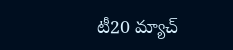టీ20 మ్యాచ్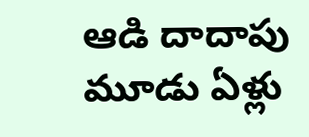ఆడి దాదాపు మూడు ఏళ్లు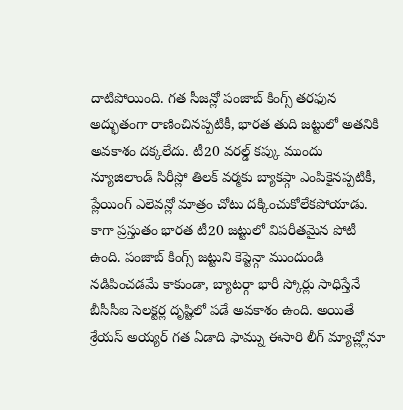దాటిపోయింది. గత సీజన్లో పంజాబ్ కింగ్స్ తరఫున అద్భుతంగా రాణించినప్పటికీ, భారత తుది జట్టులో అతనికి అవకాశం దక్కలేదు. టీ20 వరల్డ్ కప్కు ముందు న్యూజిలాండ్ సిరీస్లో తిలక్ వర్మకు బ్యాకప్గా ఎంపికైనప్పటికీ, ప్లేయింగ్ ఎలెవన్లో మాత్రం చోటు దక్కించుకోలేకపోయాడు.
కాగా ప్రస్తుతం భారత టీ20 జట్టులో విపరీతమైన పోటీ ఉంది. పంజాబ్ కింగ్స్ జట్టుని కెప్టెన్గా ముందుండి నడిపించడమే కాకుండా, బ్యాటర్గా భారీ స్కోర్లు సాధిస్తేనే బీసీసీఐ సెలక్టర్ల దృష్టిలో పడే అవకాశం ఉంది. అయితే శ్రేయస్ అయ్యర్ గత ఏడాది ఫామ్ను ఈసారి లీగ్ మ్యాచ్ల్లోనూ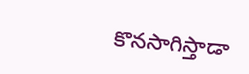కొనసాగిస్తాడా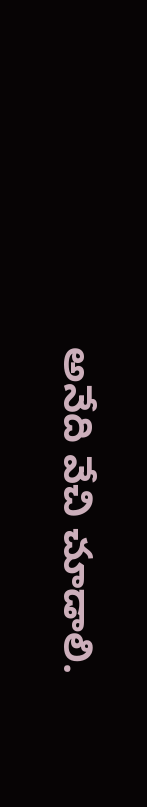అనేది వేచి చూడాలి.